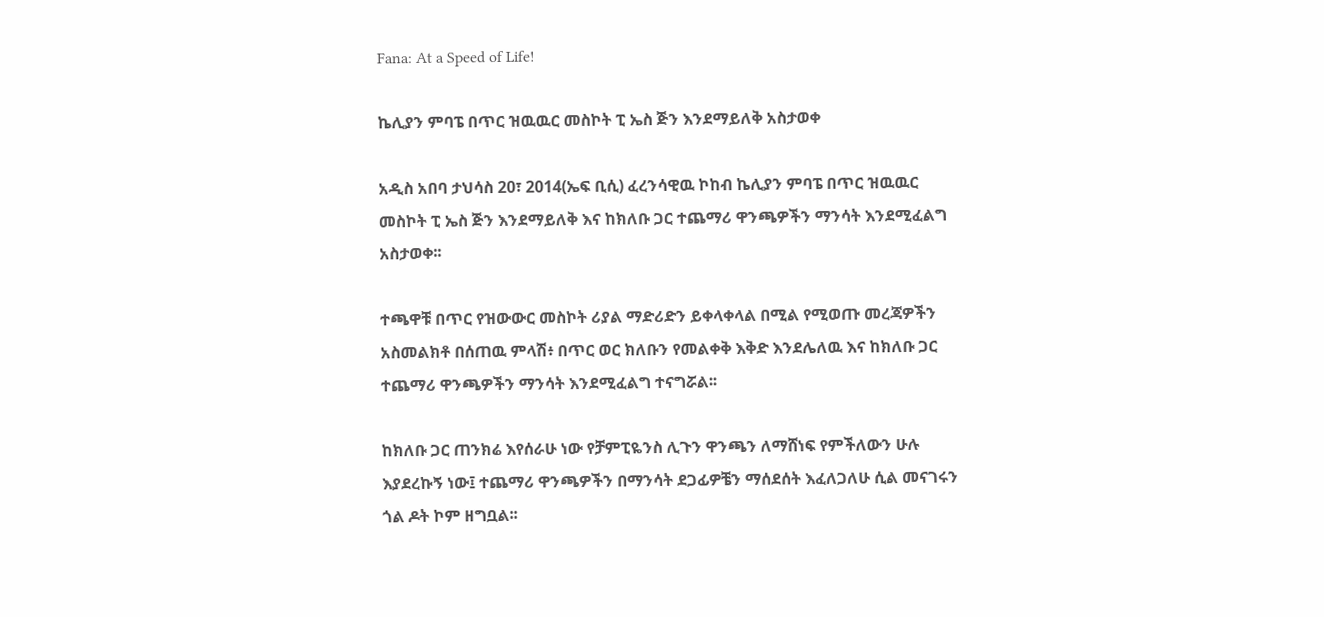Fana: At a Speed of Life!

ኬሊያን ምባፔ በጥር ዝዉዉር መስኮት ፒ ኤስ ጅን እንደማይለቅ አስታወቀ

አዲስ አበባ ታህሳስ 20፣ 2014(ኤፍ ቢሲ) ፈረንሳዊዉ ኮከብ ኬሊያን ምባፔ በጥር ዝዉዉር መስኮት ፒ ኤስ ጅን እንደማይለቅ እና ከክለቡ ጋር ተጨማሪ ዋንጫዎችን ማንሳት እንደሚፈልግ አስታወቀ፡፡

ተጫዋቹ በጥር የዝውውር መስኮት ሪያል ማድሪድን ይቀላቀላል በሚል የሚወጡ መረጃዎችን አስመልክቶ በሰጠዉ ምላሽ፥ በጥር ወር ክለቡን የመልቀቅ እቅድ እንደሌለዉ እና ከክለቡ ጋር ተጨማሪ ዋንጫዎችን ማንሳት እንደሚፈልግ ተናግሯል፡፡

ከክለቡ ጋር ጠንክሬ እየሰራሁ ነው የቻምፒዬንስ ሊጉን ዋንጫን ለማሸነፍ የምችለውን ሁሉ እያደረኩኝ ነው፤ ተጨማሪ ዋንጫዎችን በማንሳት ደጋፊዎቼን ማሰደሰት እፈለጋለሁ ሲል መናገሩን ጎል ዶት ኮም ዘግቧል፡፡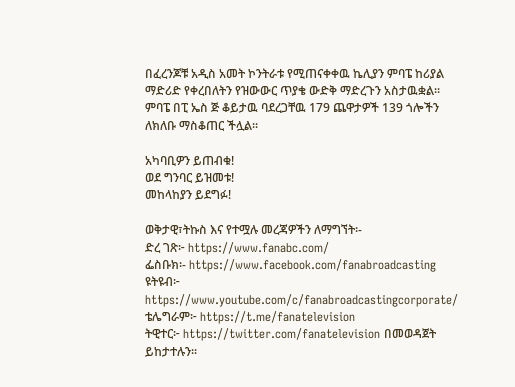በፈረንጆቹ አዲስ አመት ኮንትራቱ የሚጠናቀቀዉ ኬሊያን ምባፔ ከሪያል ማድሪድ የቀረበለትን የዝውውር ጥያቄ ውድቅ ማድረጉን አስታዉቋል፡፡
ምባፔ በፒ ኤስ ጅ ቆይታዉ ባደረጋቸዉ 179 ጨዋታዎች 139 ጎሎችን ለክለቡ ማስቆጠር ችሏል፡፡

አካባቢዎን ይጠብቁ!
ወደ ግንባር ይዝመቱ!
መከላከያን ይደግፉ!

ወቅታዊ፣ትኩስ እና የተሟሉ መረጃዎችን ለማግኘት፡-
ድረ ገጽ፦ https://www.fanabc.com/
ፌስቡክ፡- https://www.facebook.com/fanabroadcasting
ዩትዩብ፦ https://www.youtube.com/c/fanabroadcastingcorporate/
ቴሌግራም፦ https://t.me/fanatelevision
ትዊተር፦ https://twitter.com/fanatelevision በመወዳጀት ይከታተሉን፡፡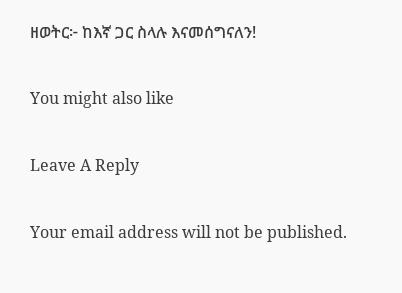ዘወትር፦ ከእኛ ጋር ስላሉ እናመሰግናለን!

You might also like

Leave A Reply

Your email address will not be published.